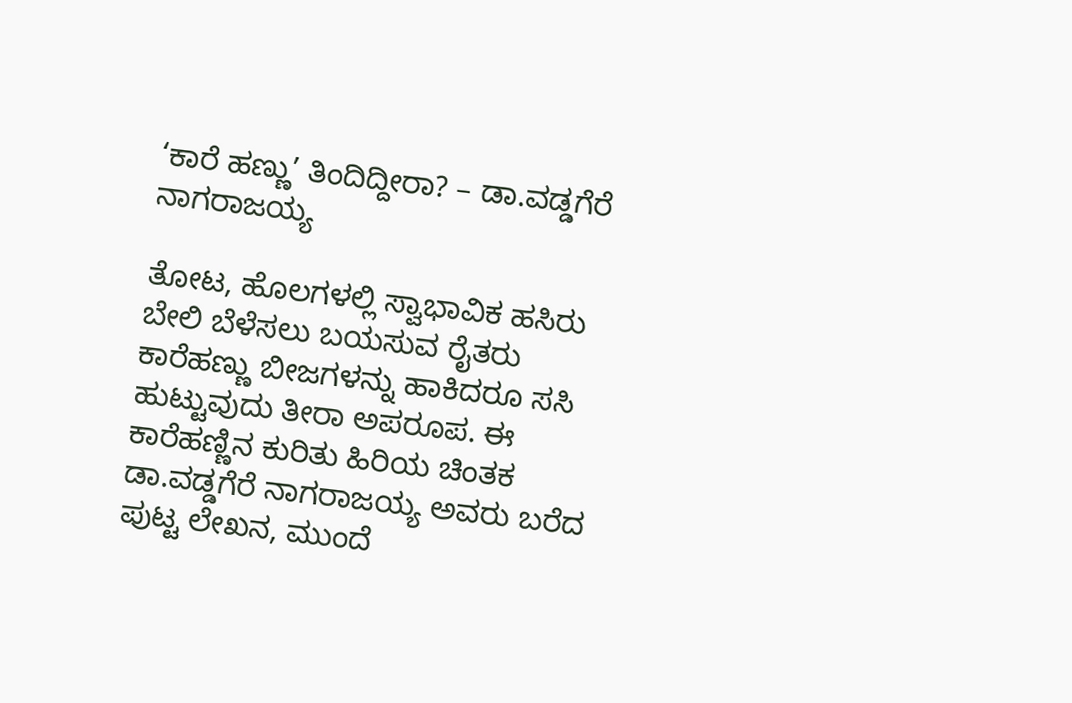‘ಕಾರೆ ಹಣ್ಣು’ ತಿಂದಿದ್ದೀರಾ? – ಡಾ.ವಡ್ಡಗೆರೆ ನಾಗರಾಜಯ್ಯ

ತೋಟ, ಹೊಲಗಳಲ್ಲಿ ಸ್ವಾಭಾವಿಕ ಹಸಿರು ಬೇಲಿ ಬೆಳೆಸಲು ಬಯಸುವ ರೈತರು ಕಾರೆಹಣ್ಣು ಬೀಜಗಳನ್ನು ಹಾಕಿದರೂ ಸಸಿ ಹುಟ್ಟುವುದು ತೀರಾ ಅಪರೂಪ. ಈ ಕಾರೆಹಣ್ಣಿನ ಕುರಿತು ಹಿರಿಯ ಚಿಂತಕ ಡಾ.ವಡ್ಡಗೆರೆ ನಾಗರಾಜಯ್ಯ ಅವರು ಬರೆದ ಪುಟ್ಟ ಲೇಖನ, ಮುಂದೆ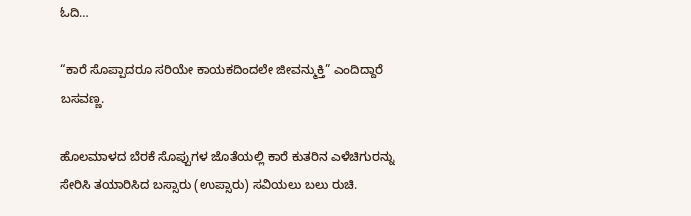ಓದಿ…

“ಕಾರೆ ಸೊಪ್ಪಾದರೂ ಸರಿಯೇ ಕಾಯಕದಿಂದಲೇ ಜೀವನ್ಮುಕ್ತಿ” ಎಂದಿದ್ದಾರೆ ಬಸವಣ್ಣ.

ಹೊಲಮಾಳದ ಬೆರಕೆ ಸೊಪ್ಪುಗಳ ಜೊತೆಯಲ್ಲಿ ಕಾರೆ ಕುತರಿನ ಎಳೆಚಿಗುರನ್ನು ಸೇರಿಸಿ ತಯಾರಿಸಿದ ಬಸ್ಸಾರು (ಉಪ್ಸಾರು) ಸವಿಯಲು ಬಲು ರುಚಿ.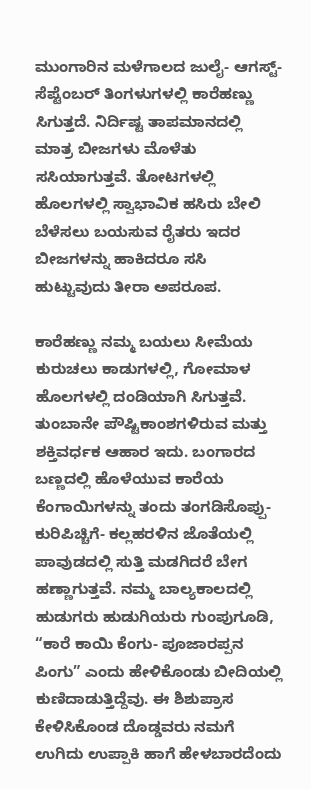ಮುಂಗಾರಿನ ಮಳೆಗಾಲದ ಜುಲೈ- ಆಗಸ್ಟ್- ಸೆಪ್ಟೆಂಬರ್ ತಿಂಗಳುಗಳಲ್ಲಿ ಕಾರೆಹಣ್ಣು ಸಿಗುತ್ತದೆ. ನಿರ್ದಿಷ್ಟ ತಾಪಮಾನದಲ್ಲಿ ಮಾತ್ರ ಬೀಜಗಳು ಮೊಳೆತು ಸಸಿಯಾಗುತ್ತವೆ. ತೋಟಗಳಲ್ಲಿ ಹೊಲಗಳಲ್ಲಿ ಸ್ವಾಭಾವಿಕ ಹಸಿರು ಬೇಲಿ ಬೆಳೆಸಲು ಬಯಸುವ ರೈತರು ಇದರ ಬೀಜಗಳನ್ನು ಹಾಕಿದರೂ ಸಸಿ ಹುಟ್ಟುವುದು ತೀರಾ ಅಪರೂಪ.

ಕಾರೆಹಣ್ಣು ನಮ್ಮ ಬಯಲು ಸೀಮೆಯ ಕುರುಚಲು ಕಾಡುಗಳಲ್ಲಿ, ಗೋಮಾಳ ಹೊಲಗಳಲ್ಲಿ ದಂಡಿಯಾಗಿ ಸಿಗುತ್ತವೆ. ತುಂಬಾನೇ ಪೌಷ್ಟಿಕಾಂಶಗಳಿರುವ ಮತ್ತು ಶಕ್ತಿವರ್ಧಕ ಆಹಾರ ಇದು. ಬಂಗಾರದ ಬಣ್ಣದಲ್ಲಿ ಹೊಳೆಯುವ ಕಾರೆಯ ಕೆಂಗಾಯಿಗಳನ್ನು ತಂದು ತಂಗಡಿಸೊಪ್ಪು- ಕುರಿಪಿಚ್ಚಿಗೆ- ಕಲ್ಲಹರಳಿನ ಜೊತೆಯಲ್ಲಿ ಪಾವುಡದಲ್ಲಿ ಸುತ್ತಿ ಮಡಗಿದರೆ ಬೇಗ ಹಣ್ಣಾಗುತ್ತವೆ. ನಮ್ಮ ಬಾಲ್ಯಕಾಲದಲ್ಲಿ ಹುಡುಗರು ಹುಡುಗಿಯರು ಗುಂಪುಗೂಡಿ, “ಕಾರೆ ಕಾಯಿ ಕೆಂಗು- ಪೂಜಾರಪ್ಪನ ಪಿಂಗು” ಎಂದು ಹೇಳಿಕೊಂಡು ಬೀದಿಯಲ್ಲಿ ಕುಣಿದಾಡುತ್ತಿದ್ದೆವು. ಈ ಶಿಶುಪ್ರಾಸ ಕೇಳಿಸಿಕೊಂಡ ದೊಡ್ಡವರು ನಮಗೆ ಉಗಿದು ಉಪ್ಪಾಕಿ ಹಾಗೆ ಹೇಳಬಾರದೆಂದು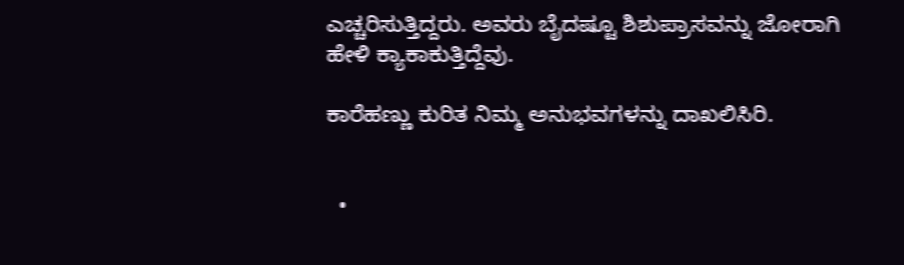ಎಚ್ಚರಿಸುತ್ತಿದ್ದರು. ಅವರು ಬೈದಷ್ಟೂ ಶಿಶುಪ್ರಾಸವನ್ನು ಜೋರಾಗಿ ಹೇಳಿ ಕ್ಯಾಕಾಕುತ್ತಿದ್ದೆವು.

ಕಾರೆಹಣ್ಣು ಕುರಿತ ನಿಮ್ಮ ಅನುಭವಗಳನ್ನು ದಾಖಲಿಸಿರಿ.


  •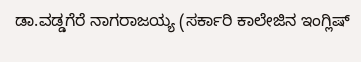ಡಾ.ವಡ್ಡಗೆರೆ ನಾಗರಾಜಯ್ಯ (ಸರ್ಕಾರಿ ಕಾಲೇಜಿನ ಇಂಗ್ಲಿಷ್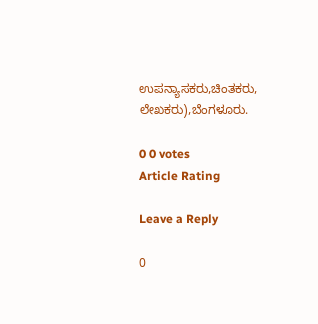ಉಪನ್ಯಾಸಕರು,ಚಿಂತಕರು, ಲೇಖಕರು),ಬೆಂಗಳೂರು.

0 0 votes
Article Rating

Leave a Reply

0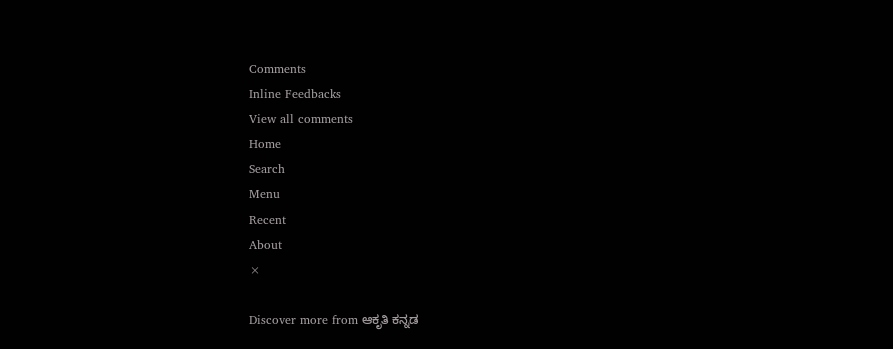Comments
Inline Feedbacks
View all comments
Home
Search
Menu
Recent
About
×

Discover more from ಆಕೃತಿ ಕನ್ನಡ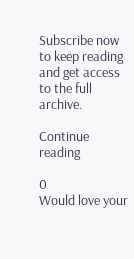Subscribe now to keep reading and get access to the full archive.

Continue reading

0
Would love your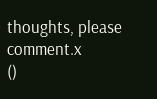thoughts, please comment.x
()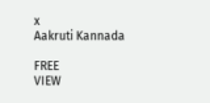x
Aakruti Kannada

FREE
VIEW